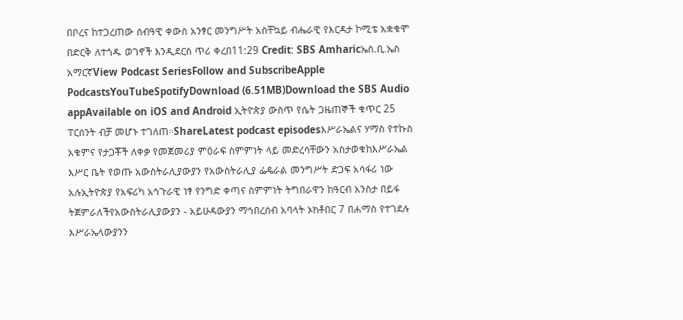በቦረና ከተጋረጠው ሰብዓዊ ቀውስ አንፃር መንግሥት አስቸኳይ ብሔራዊ የእርዳታ ኮሚቴ አቋቁሞ በድርቅ ለተጎዱ ወገኖች እንዲደርስ ጥሪ ቀረበ11:29 Credit: SBS Amharicኤስ.ቢ.ኤስ አማርኛView Podcast SeriesFollow and SubscribeApple PodcastsYouTubeSpotifyDownload (6.51MB)Download the SBS Audio appAvailable on iOS and Android ኢትዮጵያ ውስጥ የሴት ጋዜጠኞች ቁጥር 25 ፐርሰንት ብቻ መሆኑ ተገለጠ።ShareLatest podcast episodesእሥራኤልና ሃማስ የተኩስ አቁምና የታጋቾች ለቀቃ የመጀመሪያ ምዕራፍ ስምምነት ላይ መድረሳቸውን አስታወቁከእሥራኤል እሥር ቤት የወጡ አውስትራሊያውያን የአውስትራሊያ ፌዴራል መንግሥት ድጋፍ አሳፋሪ ነው አሉኢትዮጵያ የአፍሪካ አኅጉራዊ ነፃ የንግድ ቀጣና ስምምነት ትግበራዋን ከዓርብ አንስታ በይፋ ትጀምራለችየአውስትራሊያውያን - አይሁዳውያን ማኅበረሰብ አባላት ኦክቶበር 7 በሐማስ የተገደሉ እሥራኤላውያንን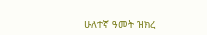ሁለተኛ ዓመት ዝክረ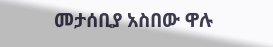መታሰቢያ አስበው ዋሉ